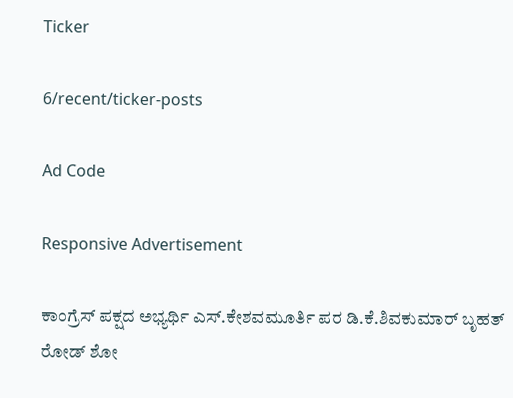Ticker

6/recent/ticker-posts

Ad Code

Responsive Advertisement

ಕಾಂಗ್ರೆಸ್ ಪಕ್ಷದ ಅಭ್ಯರ್ಥಿ ಎಸ್.ಕೇಶವಮೂರ್ತಿ ಪರ ಡಿ.ಕೆ.ಶಿವಕುಮಾರ್ ಬೃಹತ್ ರೋಡ್ ಶೋ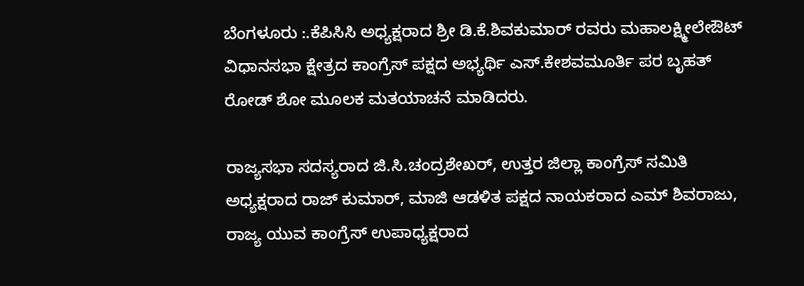ಬೆಂಗಳೂರು :.ಕೆಪಿಸಿಸಿ ಅಧ್ಯಕ್ಷರಾದ ಶ್ರೀ ಡಿ.ಕೆ.ಶಿವಕುಮಾರ್ ರವರು ಮಹಾಲಕ್ಷ್ಮೀಲೇಔಟ್ ವಿಧಾನಸಭಾ ಕ್ಷೇತ್ರದ ಕಾಂಗ್ರೆಸ್ ಪಕ್ಷದ ಅಭ್ಯರ್ಥಿ ಎಸ್.ಕೇಶವಮೂರ್ತಿ ಪರ ಬೃಹತ್ ರೋಡ್ ಶೋ ಮೂಲಕ ಮತಯಾಚನೆ ಮಾಡಿದರು.

ರಾಜ್ಯಸಭಾ ಸದಸ್ಯರಾದ ಜಿ.ಸಿ.ಚಂದ್ರಶೇಖರ್, ಉತ್ತರ ಜಿಲ್ಲಾ ಕಾಂಗ್ರೆಸ್ ಸಮಿತಿ ಅಧ್ಯಕ್ಷರಾದ ರಾಜ್ ಕುಮಾರ್, ಮಾಜಿ ಆಡಳಿತ ಪಕ್ಷದ ನಾಯಕರಾದ ಎಮ್ ಶಿವರಾಜು, ರಾಜ್ಯ ಯುವ ಕಾಂಗ್ರೆಸ್ ಉಪಾಧ್ಯಕ್ಷರಾದ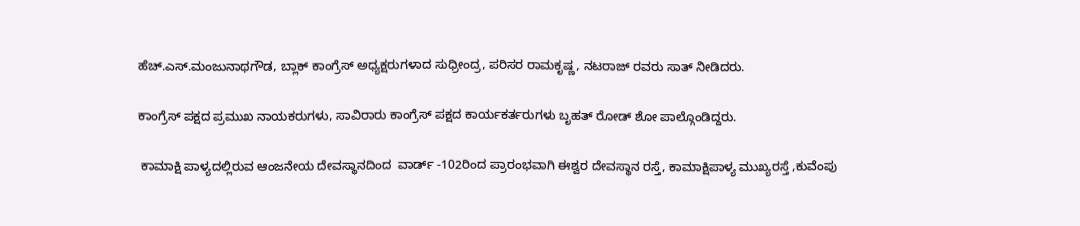ಹೆಚ್.ಎಸ್.ಮಂಜುನಾಥಗೌಡ, ಬ್ಲಾಕ್ ಕಾಂಗ್ರೆಸ್ ಅಧ್ಯಕ್ಷರುಗಳಾದ ಸುಧ್ರೀಂದ್ರ, ಪರಿಸರ ರಾಮಕೃಷ್ಣ, ನಟರಾಜ್ ರವರು ಸಾತ್ ನೀಡಿದರು.

ಕಾಂಗ್ರೆಸ್ ಪಕ್ಷದ ಪ್ರಮುಖ ನಾಯಕರುಗಳು, ಸಾವಿರಾರು ಕಾಂಗ್ರೆಸ್ ಪಕ್ಷದ ಕಾರ್ಯಕರ್ತರುಗಳು ಬೃಹತ್ ರೋಡ್ ಶೋ ಪಾಲ್ಗೊಂಡಿದ್ದರು.

 ಕಾಮಾಕ್ಷಿ ಪಾಳ್ಯದಲ್ಲಿರುವ ಆಂಜನೇಯ ದೇವಸ್ಥಾನದಿಂದ  ವಾರ್ಡ್ -102ರಿಂದ ಪ್ರಾರಂಭವಾಗಿ ಈಶ್ವರ ದೇವಸ್ಥಾನ ರಸ್ತೆ, ಕಾಮಾಕ್ಷಿಪಾಳ್ಯ ಮುಖ್ಯರಸ್ತೆ ,ಕುವೆಂಪು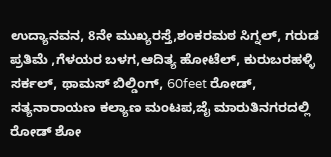ಉದ್ಯಾನವನ, 8ನೇ ಮುಖ್ಯರಸ್ತೆ,ಶಂಕರಮಠ ಸಿಗ್ನಲ್, ಗರುಡ ಪ್ರತಿಮೆ ,ಗೆಳಯರ ಬಳಗ,ಆದಿತ್ಯ ಹೋಟೆಲ್, ಕುರುಬರಹಳ್ಳಿ ಸರ್ಕಲ್, ಥಾಮಸ್ ಬಿಲ್ಡಿಂಗ್, 60feet ರೋಡ್, ಸತ್ಯನಾರಾಯಣ ಕಲ್ಯಾಣ ಮಂಟಪ,ಜೈ ಮಾರುತಿನಗರದಲ್ಲಿ ರೋಡ್ ಶೋ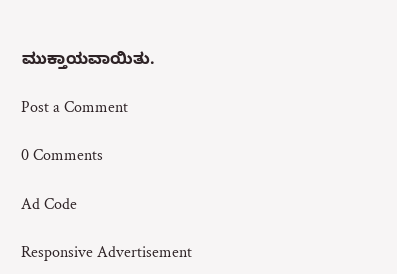ಮುಕ್ತಾಯವಾಯಿತು.

Post a Comment

0 Comments

Ad Code

Responsive Advertisement